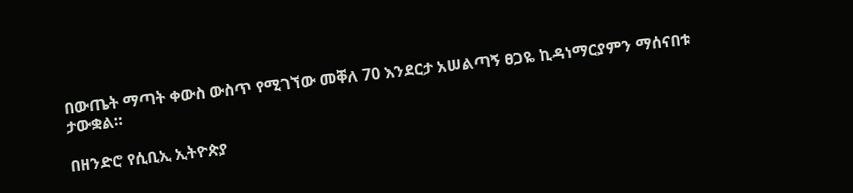በውጤት ማጣት ቀውስ ውስጥ የሚገኘው መቐለ 70 እንደርታ አሠልጣኝ ፀጋዬ ኪዳነማርያምን ማሰናበቱ ታውቋል።

በዘንድሮ የሲቢኢ ኢትዮጵያ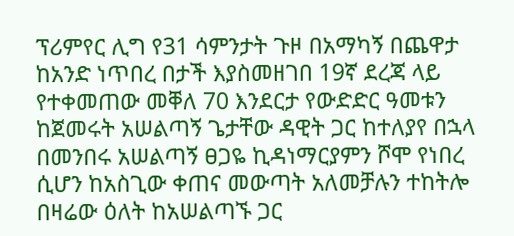ፕሪምየር ሊግ የ31 ሳምንታት ጉዞ በአማካኝ በጨዋታ ከአንድ ነጥበረ በታች እያስመዘገበ 19ኛ ደረጃ ላይ የተቀመጠው መቐለ 70 እንደርታ የውድድር ዓመቱን ከጀመሩት አሠልጣኝ ጌታቸው ዳዊት ጋር ከተለያየ በኋላ በመንበሩ አሠልጣኝ ፀጋዬ ኪዳነማርያምን ሾሞ የነበረ ሲሆን ከአስጊው ቀጠና መውጣት አለመቻሉን ተከትሎ በዛሬው ዕለት ከአሠልጣኙ ጋር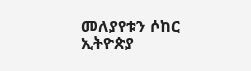መለያየቱን ሶከር ኢትዮጵያ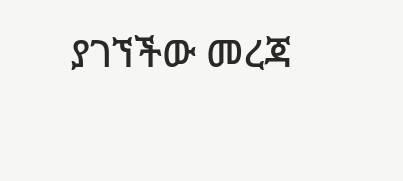ያገኘችው መረጃ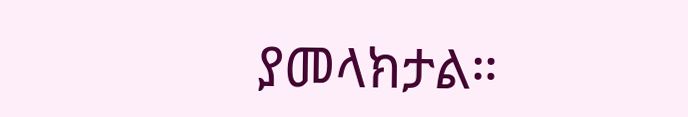ያመላክታል።